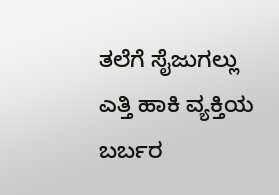ತಲೆಗೆ ಸೈಜುಗಲ್ಲು ಎತ್ತಿ ಹಾಕಿ ವ್ಯಕ್ತಿಯ ಬರ್ಬರ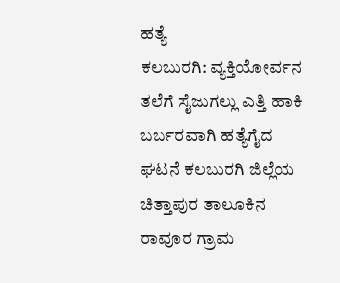ಹತ್ಯೆ
ಕಲಬುರಗಿ: ವ್ಯಕ್ತಿಯೋರ್ವನ ತಲೆಗೆ ಸೈಜುಗಲ್ಲು ಎತ್ತಿ ಹಾಕಿ ಬರ್ಬರವಾಗಿ ಹತ್ಯೆಗೈದ ಘಟನೆ ಕಲಬುರಗಿ ಜಿಲ್ಲೆಯ ಚಿತ್ತಾಪುರ ತಾಲೂಕಿನ ರಾವೂರ ಗ್ರಾಮ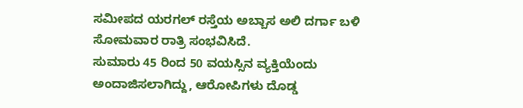ಸಮೀಪದ ಯರಗಲ್ ರಸ್ತೆಯ ಅಬ್ಬಾಸ ಅಲಿ ದರ್ಗಾ ಬಳಿ ಸೋಮವಾರ ರಾತ್ರಿ ಸಂಭವಿಸಿದೆ.
ಸುಮಾರು 45 ರಿಂದ 50 ವಯಸ್ಸಿನ ವ್ಯಕ್ತಿಯೆಂದು ಅಂದಾಜಿಸಲಾಗಿದ್ದು, ಆರೋಪಿಗಳು ದೊಡ್ಡ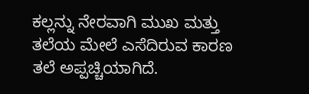ಕಲ್ಲನ್ನು ನೇರವಾಗಿ ಮುಖ ಮತ್ತು ತಲೆಯ ಮೇಲೆ ಎಸೆದಿರುವ ಕಾರಣ ತಲೆ ಅಪ್ಪಚ್ಚಿಯಾಗಿದೆ.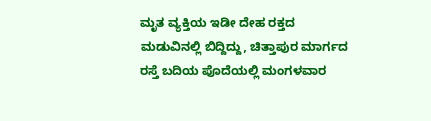ಮೃತ ವ್ಯಕ್ತಿಯ ಇಡೀ ದೇಹ ರಕ್ತದ ಮಡುವಿನಲ್ಲಿ ಬಿದ್ದಿದ್ದು, ಚಿತ್ತಾಪುರ ಮಾರ್ಗದ ರಸ್ತೆ ಬದಿಯ ಪೊದೆಯಲ್ಲಿ ಮಂಗಳವಾರ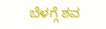ಬೆಳಗ್ಗೆ ಶವ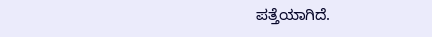ಪತ್ತೆಯಾಗಿದೆ.